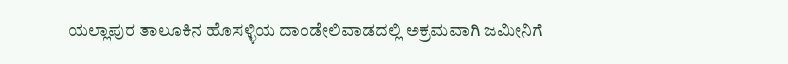ಯಲ್ಲಾಪುರ ತಾಲೂಕಿನ ಹೊಸಳ್ಳಿಯ ದಾಂಡೇಲಿವಾಡದಲ್ಲಿ ಅಕ್ರಮವಾಗಿ ಜಮೀನಿಗೆ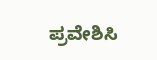ಪ್ರವೇಶಿಸಿ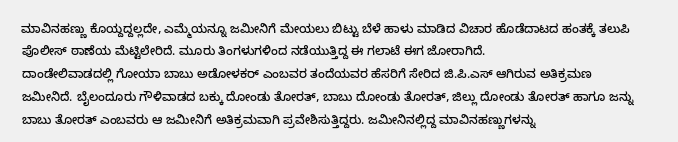ಮಾವಿನಹಣ್ಣು ಕೊಯ್ದದ್ದಲ್ಲದೇ, ಎಮ್ಮೆಯನ್ನೂ ಜಮೀನಿಗೆ ಮೇಯಲು ಬಿಟ್ಟು ಬೆಳೆ ಹಾಳು ಮಾಡಿದ ವಿಚಾರ ಹೊಡೆದಾಟದ ಹಂತಕ್ಕೆ ತಲುಪಿ ಪೊಲೀಸ್ ಠಾಣೆಯ ಮೆಟ್ಟಿಲೇರಿದೆ. ಮೂರು ತಿಂಗಳುಗಳಿಂದ ನಡೆಯುತ್ತಿದ್ದ ಈ ಗಲಾಟೆ ಈಗ ಜೋರಾಗಿದೆ.
ದಾಂಡೇಲಿವಾಡದಲ್ಲಿ ಗೋಯಾ ಬಾಬು ಅಡೋಳಕರ್ ಎಂಬವರ ತಂದೆಯವರ ಹೆಸರಿಗೆ ಸೇರಿದ ಜಿ.ಪಿ.ಎಸ್ ಆಗಿರುವ ಅತಿಕ್ರಮಣ ಜಮೀನಿದೆ. ಬೈಲಂದೂರು ಗೌಳಿವಾಡದ ಬಕ್ಕು ದೋಂಡು ತೋರತ್, ಬಾಬು ದೋಂಡು ತೋರತ್, ಜಿಲ್ಲು ದೋಂಡು ತೋರತ್ ಹಾಗೂ ಜನ್ನು ಬಾಬು ತೋರತ್ ಎಂಬವರು ಆ ಜಮೀನಿಗೆ ಅತಿಕ್ರಮವಾಗಿ ಪ್ರವೇಶಿಸುತ್ತಿದ್ದರು. ಜಮೀನಿನಲ್ಲಿದ್ದ ಮಾವಿನಹಣ್ಣುಗಳನ್ನು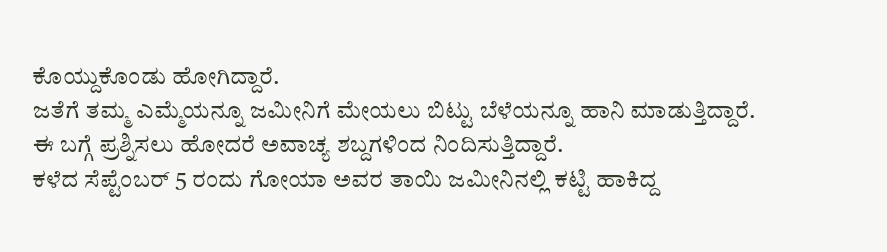ಕೊಯ್ದುಕೊಂಡು ಹೋಗಿದ್ದಾರೆ.
ಜತೆಗೆ ತಮ್ಮ ಎಮ್ಮೆಯನ್ನೂ ಜಮೀನಿಗೆ ಮೇಯಲು ಬಿಟ್ಟು ಬೆಳೆಯನ್ನೂ ಹಾನಿ ಮಾಡುತ್ತಿದ್ದಾರೆ. ಈ ಬಗ್ಗೆ ಪ್ರಶ್ನಿಸಲು ಹೋದರೆ ಅವಾಚ್ಯ ಶಬ್ದಗಳಿಂದ ನಿಂದಿಸುತ್ತಿದ್ದಾರೆ.
ಕಳೆದ ಸೆಪ್ಟೆಂಬರ್ 5 ರಂದು ಗೋಯಾ ಅವರ ತಾಯಿ ಜಮೀನಿನಲ್ಲಿ ಕಟ್ಟಿ ಹಾಕಿದ್ದ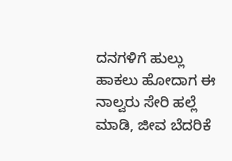ದನಗಳಿಗೆ ಹುಲ್ಲು ಹಾಕಲು ಹೋದಾಗ ಈ ನಾಲ್ವರು ಸೇರಿ ಹಲ್ಲೆ ಮಾಡಿ, ಜೀವ ಬೆದರಿಕೆ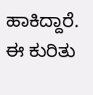ಹಾಕಿದ್ದಾರೆ. ಈ ಕುರಿತು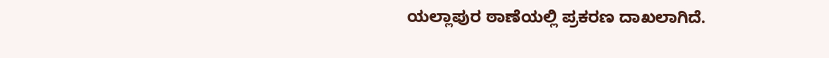ಯಲ್ಲಾಪುರ ಠಾಣೆಯಲ್ಲಿ ಪ್ರಕರಣ ದಾಖಲಾಗಿದೆ.